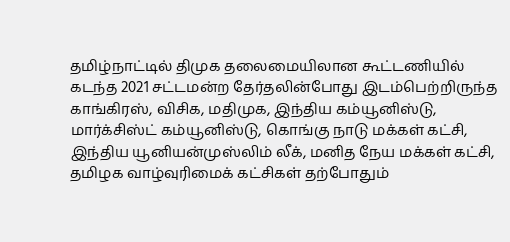தமிழ்நாட்டில் திமுக தலைமையிலான கூட்டணியில் கடந்த 2021 சட்டமன்ற தேர்தலின்போது இடம்பெற்றிருந்த காங்கிரஸ், விசிக, மதிமுக, இந்திய கம்யூனிஸ்டு, மார்க்சிஸ்ட் கம்யூனிஸ்டு, கொங்கு நாடு மக்கள் கட்சி, இந்திய யூனியன்முஸ்லிம் லீக், மனித நேய மக்கள் கட்சி, தமிழக வாழ்வுரிமைக் கட்சிகள் தற்போதும்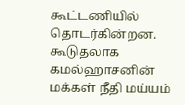கூட்டணியில் தொடர்கின்றன. கூடுதலாக கமல்ஹாசனின் மக்கள் நீதி மய்யம்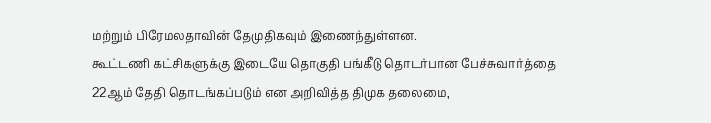மற்றும் பிரேமலதாவின் தேமுதிகவும் இணைந்துள்ளன.
கூட்டணி கட்சிகளுக்கு இடையே தொகுதி பங்கீடு தொடர்பான பேச்சுவார்த்தை 22ஆம் தேதி தொடங்கப்படும் என அறிவித்த திமுக தலைமை,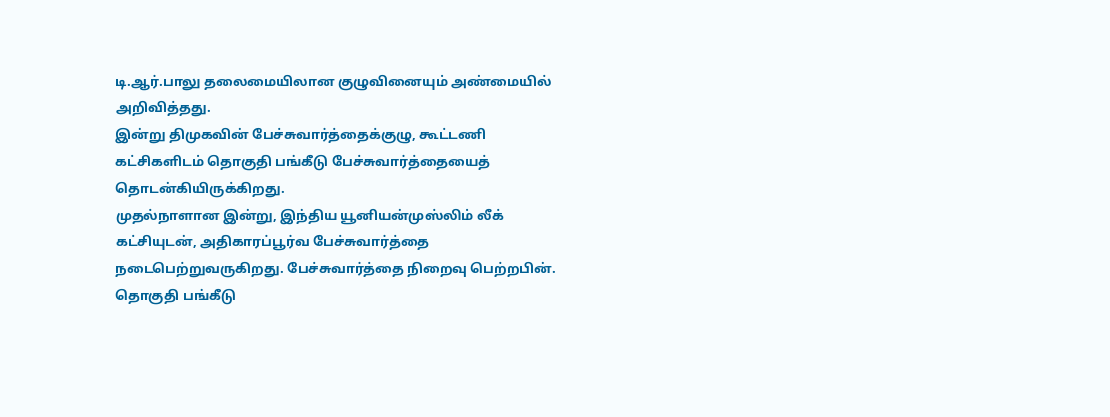டி.ஆர்.பாலு தலைமையிலான குழுவினையும் அண்மையில் அறிவித்தது.
இன்று திமுகவின் பேச்சுவார்த்தைக்குழு, கூட்டணி கட்சிகளிடம் தொகுதி பங்கீடு பேச்சுவார்த்தையைத் தொடன்கியிருக்கிறது.
முதல்நாளான இன்று, இந்திய யூனியன்முஸ்லிம் லீக் கட்சியுடன், அதிகாரப்பூர்வ பேச்சுவார்த்தை நடைபெற்றுவருகிறது. பேச்சுவார்த்தை நிறைவு பெற்றபின். தொகுதி பங்கீடு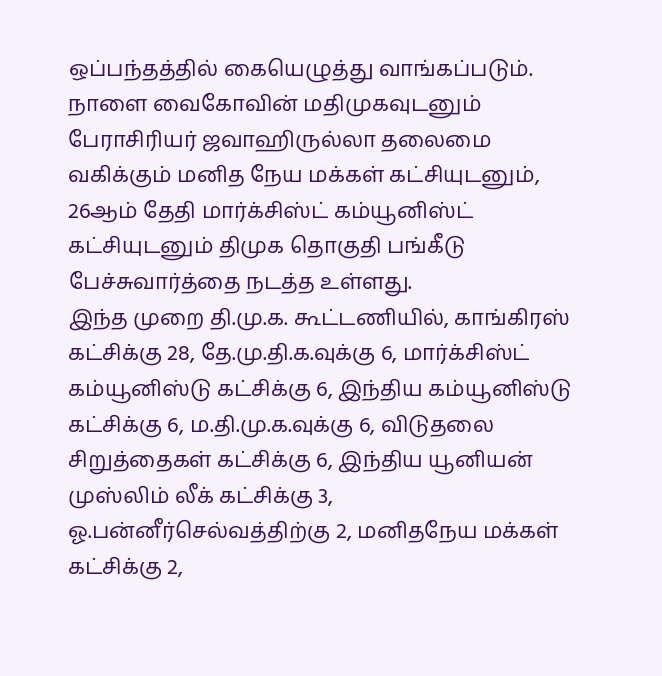ஒப்பந்தத்தில் கையெழுத்து வாங்கப்படும்.
நாளை வைகோவின் மதிமுகவுடனும் பேராசிரியர் ஜவாஹிருல்லா தலைமை வகிக்கும் மனித நேய மக்கள் கட்சியுடனும், 26ஆம் தேதி மார்க்சிஸ்ட் கம்யூனிஸ்ட் கட்சியுடனும் திமுக தொகுதி பங்கீடு பேச்சுவார்த்தை நடத்த உள்ளது.
இந்த முறை தி.மு.க. கூட்டணியில், காங்கிரஸ் கட்சிக்கு 28, தே.மு.தி.க.வுக்கு 6, மார்க்சிஸ்ட் கம்யூனிஸ்டு கட்சிக்கு 6, இந்திய கம்யூனிஸ்டு கட்சிக்கு 6, ம.தி.மு.க.வுக்கு 6, விடுதலை சிறுத்தைகள் கட்சிக்கு 6, இந்திய யூனியன் முஸ்லிம் லீக் கட்சிக்கு 3, ஓ.பன்னீர்செல்வத்திற்கு 2, மனிதநேய மக்கள் கட்சிக்கு 2,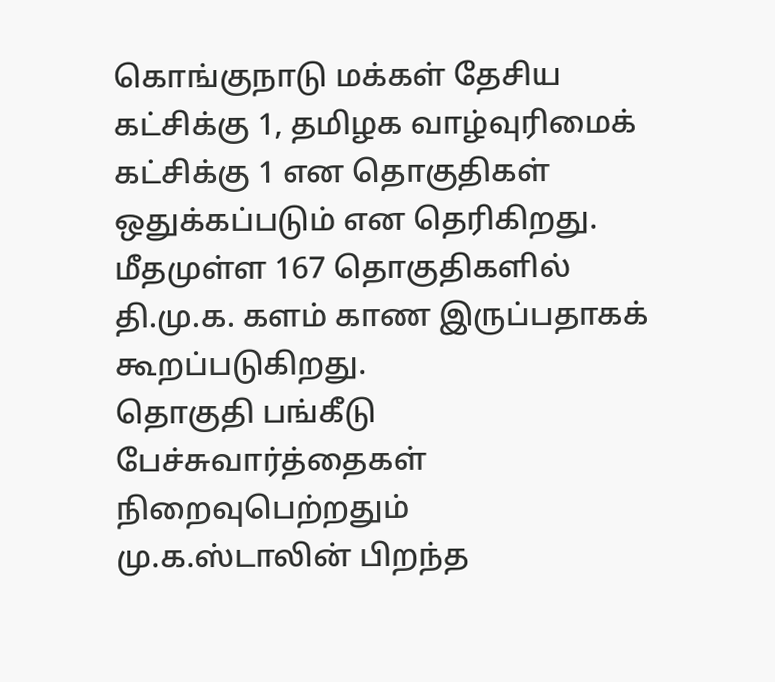கொங்குநாடு மக்கள் தேசிய கட்சிக்கு 1, தமிழக வாழ்வுரிமைக் கட்சிக்கு 1 என தொகுதிகள் ஒதுக்கப்படும் என தெரிகிறது. மீதமுள்ள 167 தொகுதிகளில் தி.மு.க. களம் காண இருப்பதாகக் கூறப்படுகிறது.
தொகுதி பங்கீடு பேச்சுவார்த்தைகள் நிறைவுபெற்றதும்
மு.க.ஸ்டாலின் பிறந்த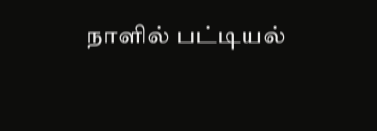நாளில் பட்டியல்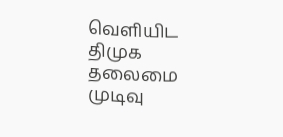வெளியிட திமுக தலைமை முடிவு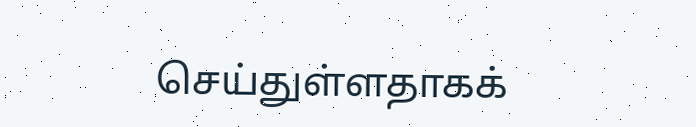செய்துள்ளதாகக்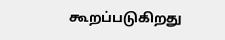கூறப்படுகிறது